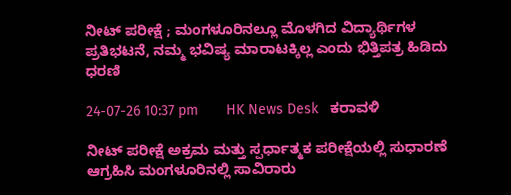ನೀಟ್ ಪರೀಕ್ಷೆ ; ಮಂಗಳೂರಿನಲ್ಲೂ ಮೊಳಗಿದ ವಿದ್ಯಾರ್ಥಿಗಳ ಪ್ರತಿಭಟನೆ, ನಮ್ಮ ಭವಿಷ್ಯ ಮಾರಾಟಕ್ಕಿಲ್ಲ ಎಂದು ಭಿತ್ತಿಪತ್ರ ಹಿಡಿದು ಧರಣಿ

24-07-26 10:37 pm       HK News Desk   ಕರಾವಳಿ

ನೀಟ್ ಪರೀಕ್ಷೆ ಅಕ್ರಮ ಮತ್ತು ಸ್ಪರ್ಧಾತ್ಮಕ ಪರೀಕ್ಷೆಯಲ್ಲಿ ಸುಧಾರಣೆ ಆಗ್ರಹಿಸಿ ಮಂಗಳೂರಿನಲ್ಲಿ ಸಾವಿರಾರು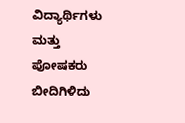ವಿದ್ಯಾರ್ಥಿಗಳು ಮತ್ತು ಪೋಷಕರು ಬೀದಿಗಿಳಿದು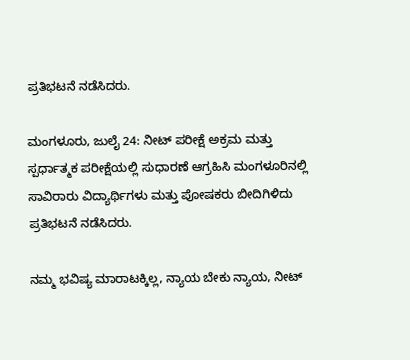ಪ್ರತಿಭಟನೆ ನಡೆಸಿದರು.

ಮಂಗಳೂರು, ಜುಲೈ 24: ನೀಟ್ ಪರೀಕ್ಷೆ ಅಕ್ರಮ ಮತ್ತು ಸ್ಪರ್ಧಾತ್ಮಕ ಪರೀಕ್ಷೆಯಲ್ಲಿ ಸುಧಾರಣೆ ಆಗ್ರಹಿಸಿ ಮಂಗಳೂರಿನಲ್ಲಿ ಸಾವಿರಾರು ವಿದ್ಯಾರ್ಥಿಗಳು ಮತ್ತು ಪೋಷಕರು ಬೀದಿಗಿಳಿದು ಪ್ರತಿಭಟನೆ ನಡೆಸಿದರು.

ನಮ್ಮ ಭವಿಷ್ಯ ಮಾರಾಟಕ್ಕಿಲ್ಲ, ನ್ಯಾಯ ಬೇಕು ನ್ಯಾಯ, ನೀಟ್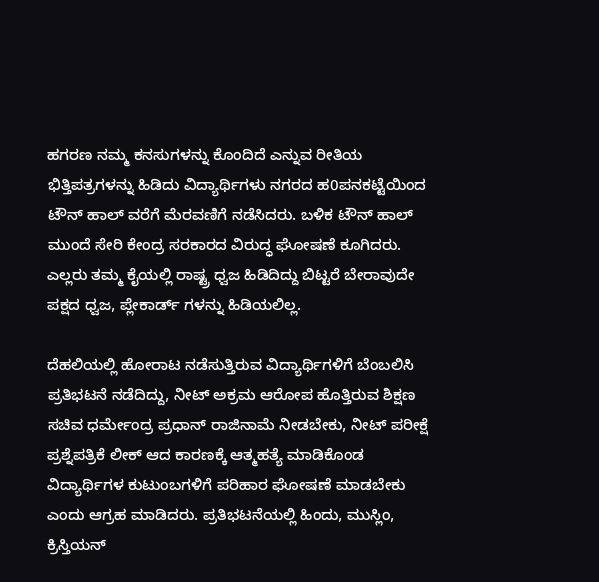ಹಗರಣ ನಮ್ಮ ಕನಸುಗಳನ್ನು ಕೊಂದಿದೆ ಎನ್ನುವ ರೀತಿಯ ಭಿತ್ತಿಪತ್ರಗಳನ್ನು ಹಿಡಿದು ವಿದ್ಯಾರ್ಥಿಗಳು ನಗರದ ಹ0ಪನಕಟ್ಟೆಯಿಂದ ಟೌನ್ ಹಾಲ್ ವರೆಗೆ ಮೆರವಣಿಗೆ ನಡೆಸಿದರು. ಬಳಿಕ ಟೌನ್ ಹಾಲ್ ಮುಂದೆ ಸೇರಿ ಕೇಂದ್ರ ಸರಕಾರದ ವಿರುದ್ಧ ಘೋಷಣೆ ಕೂಗಿದರು. ಎಲ್ಲರು ತಮ್ಮ ಕೈಯಲ್ಲಿ ರಾಷ್ಟ್ರ ಧ್ವಜ ಹಿಡಿದಿದ್ದು ಬಿಟ್ಟರೆ ಬೇರಾವುದೇ ಪಕ್ಷದ ಧ್ವಜ, ಪ್ಲೇಕಾರ್ಡ್ ಗಳನ್ನು ಹಿಡಿಯಲಿಲ್ಲ.

ದೆಹಲಿಯಲ್ಲಿ ಹೋರಾಟ ನಡೆಸುತ್ತಿರುವ ವಿದ್ಯಾರ್ಥಿಗಳಿಗೆ ಬೆಂಬಲಿಸಿ ಪ್ರತಿಭಟನೆ ನಡೆದಿದ್ದು, ನೀಟ್ ಅಕ್ರಮ ಆರೋಪ ಹೊತ್ತಿರುವ ಶಿಕ್ಷಣ ಸಚಿವ ಧರ್ಮೇಂದ್ರ ಪ್ರಧಾನ್ ರಾಜಿನಾಮೆ ನೀಡಬೇಕು, ನೀಟ್ ಪರೀಕ್ಷೆ ಪ್ರಶ್ನೆಪತ್ರಿಕೆ ಲೀಕ್ ಆದ ಕಾರಣಕ್ಕೆ ಆತ್ಮಹತ್ಯೆ ಮಾಡಿಕೊಂಡ ವಿದ್ಯಾರ್ಥಿಗಳ ಕುಟುಂಬಗಳಿಗೆ ಪರಿಹಾರ ಘೋಷಣೆ ಮಾಡಬೇಕು ಎಂದು ಆಗ್ರಹ ಮಾಡಿದರು. ಪ್ರತಿಭಟನೆಯಲ್ಲಿ ಹಿಂದು, ಮುಸ್ಲಿಂ, ಕ್ರಿಸ್ತಿಯನ್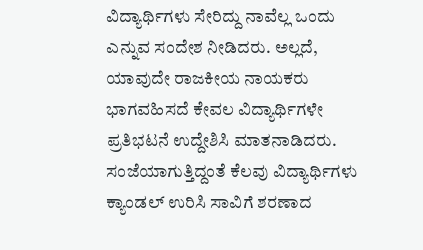ವಿದ್ಯಾರ್ಥಿಗಳು ಸೇರಿದ್ದು ನಾವೆಲ್ಲ ಒಂದು ಎನ್ನುವ ಸಂದೇಶ ನೀಡಿದರು. ಅಲ್ಲದೆ, ಯಾವುದೇ ರಾಜಕೀಯ ನಾಯಕರು ಭಾಗವಹಿಸದೆ ಕೇವಲ ವಿದ್ಯಾರ್ಥಿಗಳೇ ಪ್ರತಿಭಟನೆ ಉದ್ದೇಶಿಸಿ ಮಾತನಾಡಿದರು. ಸಂಜೆಯಾಗುತ್ತಿದ್ದಂತೆ ಕೆಲವು ವಿದ್ಯಾರ್ಥಿಗಳು ಕ್ಯಾಂಡಲ್ ಉರಿಸಿ ಸಾವಿಗೆ ಶರಣಾದ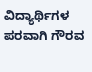ವಿದ್ಯಾರ್ಥಿಗಳ ಪರವಾಗಿ ಗೌರವ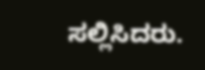ಸಲ್ಲಿಸಿದರು.